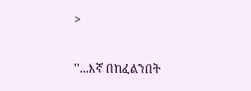>

''...እኛ በከፈልንበት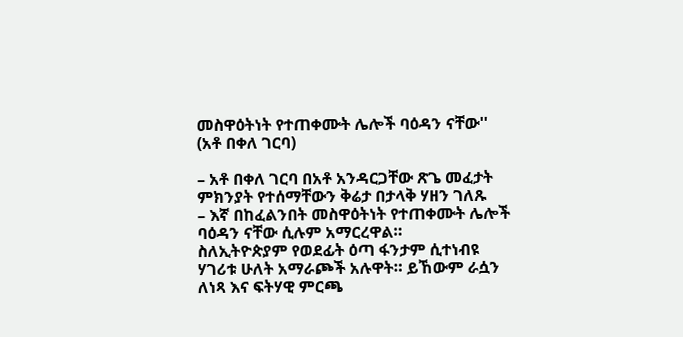መስዋዕትነት የተጠቀሙት ሌሎች ባዕዳን ናቸው'' (አቶ በቀለ ገርባ)

– አቶ በቀለ ገርባ በአቶ አንዳርጋቸው ጽጌ መፈታት ምክንያት የተሰማቸውን ቅሬታ በታላቅ ሃዘን ገለጹ
– እኛ በከፈልንበት መስዋዕትነት የተጠቀሙት ሌሎች ባዕዳን ናቸው ሲሉም አማርረዋል።
ስለኢትዮጵያም የወደፊት ዕጣ ፋንታም ሲተነብዩ ሃገሪቱ ሁለት አማራጮች አሉዋት። ይኸውም ራሷን ለነጻ እና ፍትሃዊ ምርጫ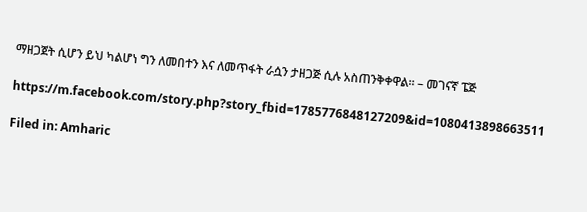ማዘጋጀት ሲሆን ይህ ካልሆነ ግን ለመበተን እና ለመጥፋት ራሷን ታዘጋጅ ሲሉ አስጠንቅቀዋል። – መገናኛ ፔጅ

https://m.facebook.com/story.php?story_fbid=1785776848127209&id=1080413898663511

Filed in: Amharic